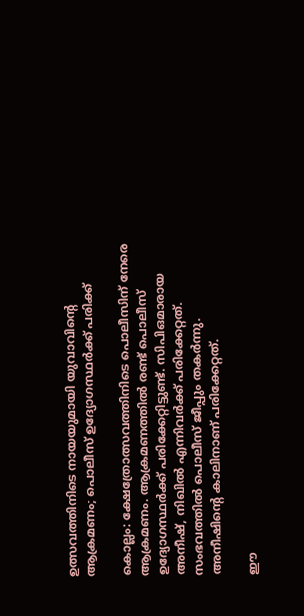ഉത്സവത്തിനിടെ നായയുമായി യുവാവിന്റെ ആക്രമണം; പൊലീസ് ഉദ്യോഗസ്ഥർക്ക് പരിക്ക്

കൊല്ലം: ക്ഷേത്രോത്സവത്തിനിടെ പൊലീസിന് നേരെ ആക്രമണം. ആക്രമണത്തിൽ രണ്ട് പൊലീസ് ഉദ്യോഗസ്ഥർക്ക് പരിക്കേറ്റിട്ടുണ്ട്. സിപിഒമാരായ അനീഷ്, നിഖിൽ എന്നിവർക്ക് പരിക്കേറ്റത്. സംഭവത്തിൽ പൊലീസ് ജീപ്പും തകർന്നു. അനീഷിന്റെ കാലിനാണ് പരിക്കേറ്റത്.

ഈ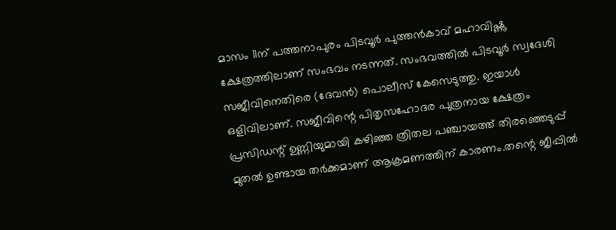മാസം 11ന് പത്തനാപുരം പിടവൂര്‍ പുത്തന്‍കാവ് മഹാവിഷ്ണു ക്ഷേത്രത്തിലാണ് സംഭവം നടന്നത്. സംഭവത്തിൽ പിടവൂർ സ്വദേശി സജീവിനെതിരെ (ദേവൻ) പൊലീസ് കേസെടുത്തു. ഇയാൾ ഒളിവിലാണ്. സജീവിന്റെ പിതൃസഹോദര പുത്രനായ ക്ഷേത്രം പ്രസിഡന്റ് ഉണ്ണിയുമായി കഴിഞ്ഞ ത്രിതല പഞ്ചായത്ത് തിരഞ്ഞെടുപ്പ് മുതൽ ഉണ്ടായ തർക്കമാണ് ആക്രമണത്തിന് കാരണം.തന്റെ ജീപ്പിൽ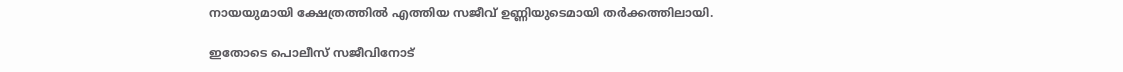നായയുമായി ക്ഷേത്രത്തിൽ എത്തിയ സജീവ് ഉണ്ണിയുടെമായി തർക്കത്തിലായി.

ഇതോടെ പൊലീസ് സജീവിനോട്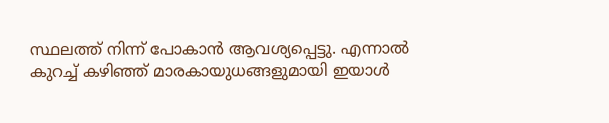സ്ഥലത്ത് നിന്ന് പോകാൻ ആവശ്യപ്പെട്ടു. എന്നാൽ കുറച്ച് കഴിഞ്ഞ് മാരകായുധങ്ങളുമായി ഇയാൾ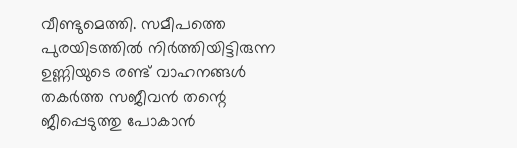വീണ്ടുമെത്തി. സമീപത്തെ പുരയിടത്തിൽ നിർത്തിയിട്ടിരുന്ന ഉണ്ണിയുടെ രണ്ട് വാഹനങ്ങൾ തകർത്ത സജീവൻ തന്റെ ജീപ്പെടുത്തു പോകാൻ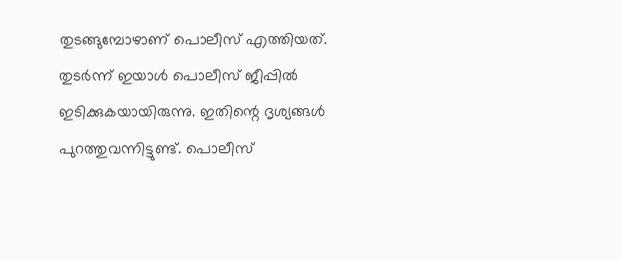തുടങ്ങുമ്പോഴാണ് പൊലീസ് എത്തിയത്. തുടർന്ന് ഇയാൾ പൊലീസ് ജീപ്പിൽ ഇടിക്കുകയായിരുന്നു. ഇതിന്റെ ദൃശ്യങ്ങൾ പുറത്തുവന്നിട്ടുണ്ട്. പൊലീസ്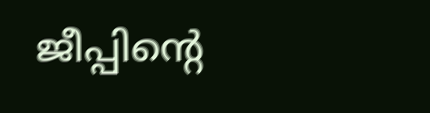ജീപ്പിന്റെ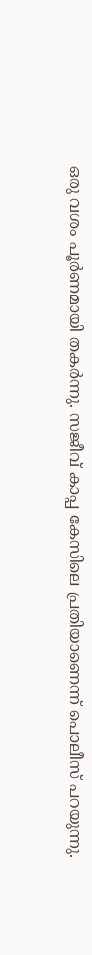ഒരു വശം പൂർണമായി തകർന്നു. സജീവ് കാപ്പ കേസിലെ പ്രതിയാണെന്ന് പൊലീസ് പറയുന്നു.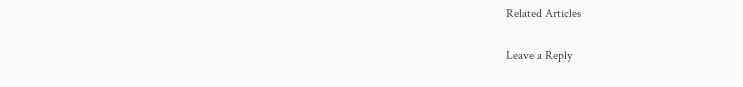Related Articles

Leave a Reply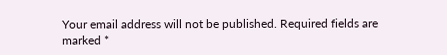Your email address will not be published. Required fields are marked *